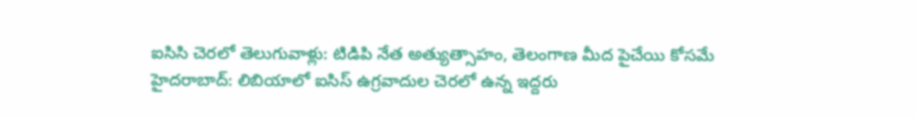ఐసిసి చెరలో తెలుగువాళ్లు: టిడిపి నేత అత్యుత్సాహం, తెలంగాణ మీద పైచేయి కోసమే
హైదరాబాద్: లిబియాలో ఐసిస్ ఉగ్రవాదుల చెరలో ఉన్న ఇద్దరు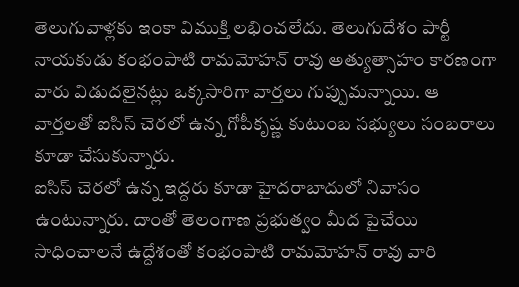తెలుగువాళ్లకు ఇంకా విముక్తి లభించలేదు. తెలుగుదేశం పార్టీ నాయకుడు కంభంపాటి రామమోహన్ రావు అత్యుత్సాహం కారణంగా వారు విడుదలైనట్లు ఒక్కసారిగా వార్తలు గుప్పుమన్నాయి. ఆ వార్తలతో ఐసిస్ చెరలో ఉన్న గోపీకృష్ణ కుటుంబ సభ్యులు సంబరాలు కూడా చేసుకున్నారు.
ఐసిస్ చెరలో ఉన్న ఇద్దరు కూడా హైదరాబాదులో నివాసం ఉంటున్నారు. దాంతో తెలంగాణ ప్రభుత్వం మీద పైచేయి సాధించాలనే ఉద్దేశంతో కంభంపాటి రామమోహన్ రావు వారి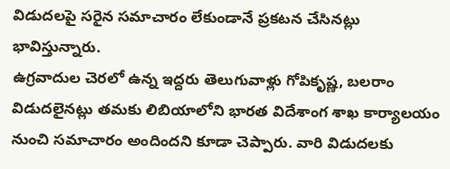విడుదలపై సరైన సమాచారం లేకుండానే ప్రకటన చేసినట్లు భావిస్తున్నారు.
ఉగ్రవాదుల చెరలో ఉన్న ఇద్దరు తెలుగువాళ్లు గోపికృష్ణ, బలరాం విడుదలైనట్లు తమకు లిబియాలోని భారత విదేశాంగ శాఖ కార్యాలయం నుంచి సమాచారం అందిందని కూడా చెప్పారు. వారి విడుదలకు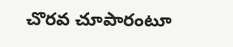చొరవ చూపారంటూ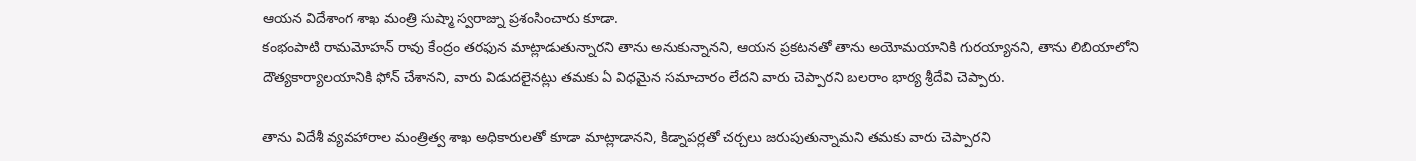ఆయన విదేశాంగ శాఖ మంత్రి సుష్మా స్వరాజ్ను ప్రశంసించారు కూడా.
కంభంపాటి రామమోహన్ రావు కేంద్రం తరఫున మాట్లాడుతున్నారని తాను అనుకున్నానని, ఆయన ప్రకటనతో తాను అయోమయానికి గురయ్యానని, తాను లిబియాలోని దౌత్యకార్యాలయానికి ఫోన్ చేశానని, వారు విడుదలైనట్లు తమకు ఏ విధమైన సమాచారం లేదని వారు చెప్పారని బలరాం భార్య శ్రీదేవి చెప్పారు.

తాను విదేశీ వ్యవహారాల మంత్రిత్వ శాఖ అధికారులతో కూడా మాట్లాడానని, కిడ్నాపర్లతో చర్చలు జరుపుతున్నామని తమకు వారు చెప్పారని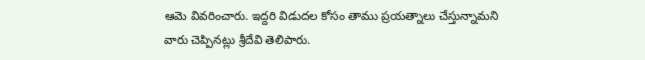ఆమె వివరించారు. ఇద్దరి విడుదల కోసం తాము ప్రయత్నాలు చేస్తున్నామని వారు చెప్పినట్లు శ్రీదేవి తెలిపారు.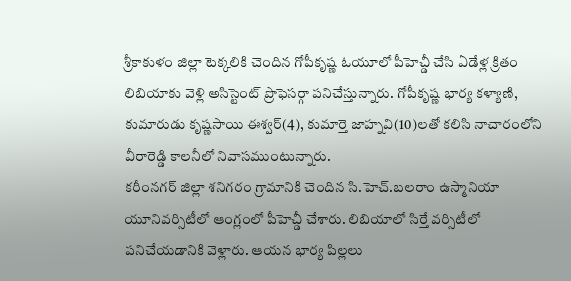శ్రీకాకుళం జిల్లా టెక్కలికి చెందిన గోపీకృష్ణ ఓయూలో పీహెచ్డీ చేసి ఏడేళ్ల క్రితం లిబియాకు వెళ్లి అసిస్టెంట్ ప్రొఫెసర్గా పనిచేస్తున్నారు. గోపీకృష్ణ భార్య కళ్యాణి, కుమారుడు కృష్ణసాయి ఈశ్వర్(4), కుమార్తె జాహ్నవి(10)లతో కలిసి నాచారంలోని వీరారెడ్డి కాలనీలో నివాసముంటున్నారు.
కరీంనగర్ జిల్లా శనిగరం గ్రామానికి చెందిన సి.హెచ్.బలరాం ఉస్మానియా యూనివర్సిటీలో ఆంగ్లంలో పీహెచ్డీ చేశారు. లిబియాలో సిర్తే వర్సిటీలో పనిచేయడానికి వెళ్లారు. ఆయన భార్య పిల్లలు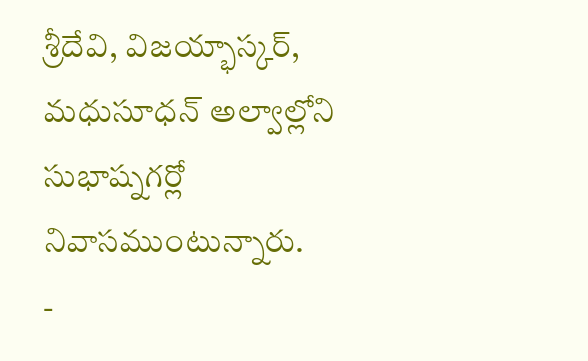శ్రీదేవి, విజయ్భాస్కర్, మధుసూధన్ అల్వాల్లోని సుభాష్నగర్లో నివాసముంటున్నారు.
-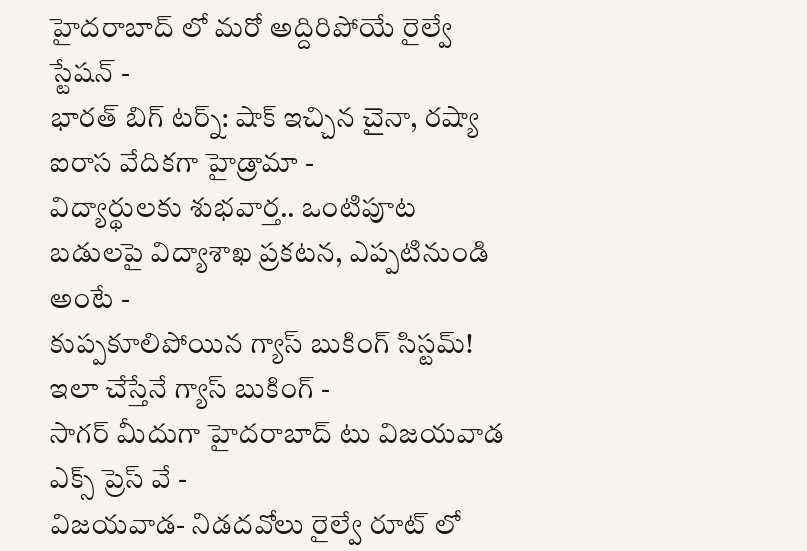హైదరాబాద్ లో మరో అద్దిరిపోయే రైల్వే స్టేషన్ -
భారత్ బిగ్ టర్న్: షాక్ ఇచ్చిన చైనా, రష్యా ఐరాస వేదికగా హైడ్రామా -
విద్యార్థులకు శుభవార్త.. ఒంటిపూట బడులపై విద్యాశాఖ ప్రకటన, ఎప్పటినుండి అంటే -
కుప్పకూలిపోయిన గ్యాస్ బుకింగ్ సిస్టమ్! ఇలా చేస్తేనే గ్యాస్ బుకింగ్ -
సాగర్ మీదుగా హైదరాబాద్ టు విజయవాడ ఎక్స్ ప్రెస్ వే -
విజయవాడ- నిడదవోలు రైల్వే రూట్ లో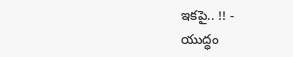ఇకపై.. !! -
యుద్ధం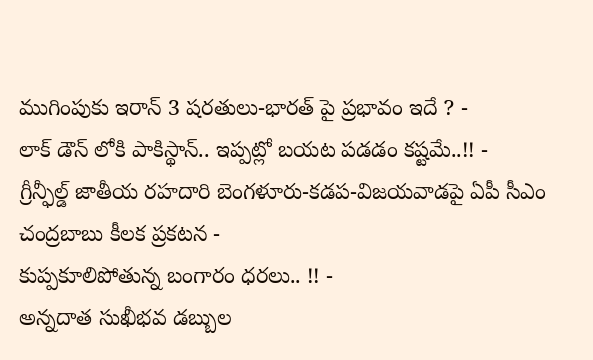ముగింపుకు ఇరాన్ 3 షరతులు-భారత్ పై ప్రభావం ఇదే ? -
లాక్ డౌన్ లోకి పాకిస్థాన్.. ఇప్పట్లో బయట పడడం కష్టమే..!! -
గ్రీన్ఫీల్డ్ జాతీయ రహదారి బెంగళూరు-కడప-విజయవాడపై ఏపీ సీఎం చంద్రబాబు కీలక ప్రకటన -
కుప్పకూలిపోతున్న బంగారం ధరలు.. !! -
అన్నదాత సుఖీభవ డబ్బుల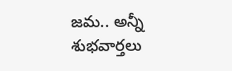జమ.. అన్నీ శుభవార్తలు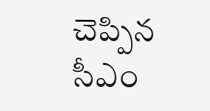చెప్పిన సీఎం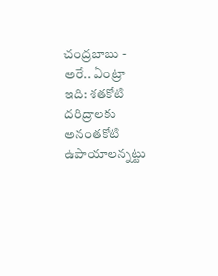చంద్రబాబు -
అరే.. ఏంట్రా ఇది: శతకోటి దరిద్రాలకు అనంతకోటి ఉపాయాలన్నట్టు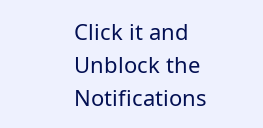Click it and Unblock the Notifications